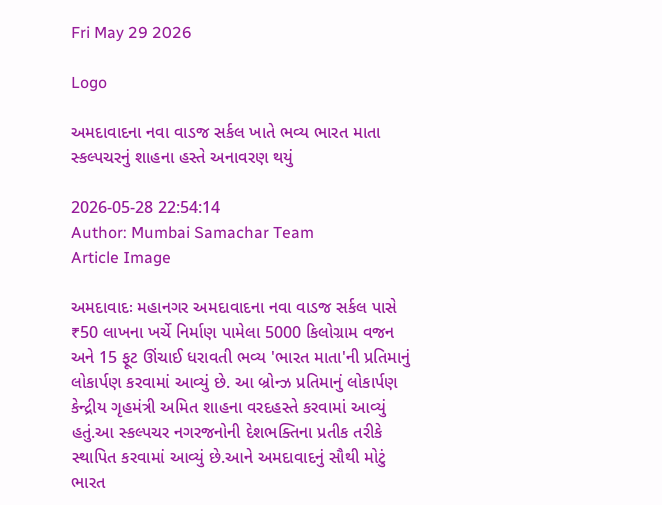Fri May 29 2026

Logo

અમદાવાદના નવા વાડજ સર્કલ ખાતે ભવ્ય ભારત માતા સ્કલ્પચરનું શાહના હસ્તે અનાવરણ થયું

2026-05-28 22:54:14
Author: Mumbai Samachar Team
Article Image

અમદાવાદઃ મહાનગર અમદાવાદના નવા વાડજ સર્કલ પાસે ₹50 લાખના ખર્ચે નિર્માણ પામેલા 5000 કિલોગ્રામ વજન અને 15 ફૂટ ઊંચાઈ ધરાવતી ભવ્ય 'ભારત માતા'ની પ્રતિમાનું લોકાર્પણ કરવામાં આવ્યું છે. આ બ્રોન્ઝ પ્રતિમાનું લોકાર્પણ કેન્દ્રીય ગૃહમંત્રી અમિત શાહના વરદહસ્તે કરવામાં આવ્યું હતું.આ સ્કલ્પચર નગરજનોની દેશભક્તિના પ્રતીક તરીકે સ્થાપિત કરવામાં આવ્યું છે.આને અમદાવાદનું સૌથી મોટું ભારત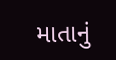માતાનું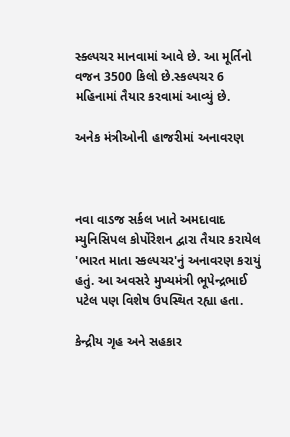સ્ક્લ્પચર માનવામાં આવે છે. આ મૂર્તિનો વજન 3500 કિલો છે.સ્કલ્પચર 6 મહિનામાં તૈયાર કરવામાં આવ્યું છે.

અનેક મંત્રીઓની હાજરીમાં અનાવરણ



નવા વાડજ સર્કલ ખાતે અમદાવાદ મ્યુનિસિપલ કોર્પોરેશન દ્વારા તૈયાર કરાયેલ 'ભારત માતા સ્કલ્પચર'નું અનાવરણ કરાયું હતું. આ અવસરે મુખ્યમંત્રી ભૂપેન્દ્રભાઈ પટેલ પણ વિશેષ ઉપસ્થિત રહ્યા હતા.

કેન્દ્રીય ગૃહ અને સહકાર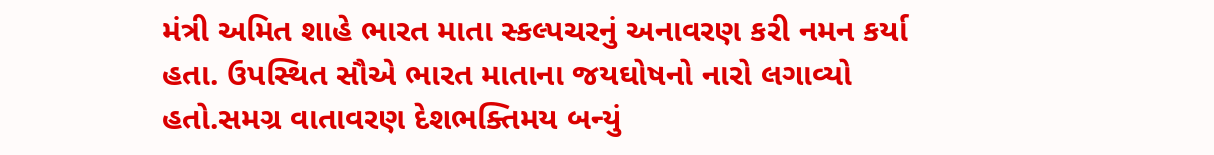મંત્રી અમિત શાહે ભારત માતા સ્કલ્પચરનું અનાવરણ કરી નમન કર્યા હતા. ઉપસ્થિત સૌએ ભારત માતાના જયઘોષનો નારો લગાવ્યો હતો.સમગ્ર વાતાવરણ દેશભક્તિમય બન્યું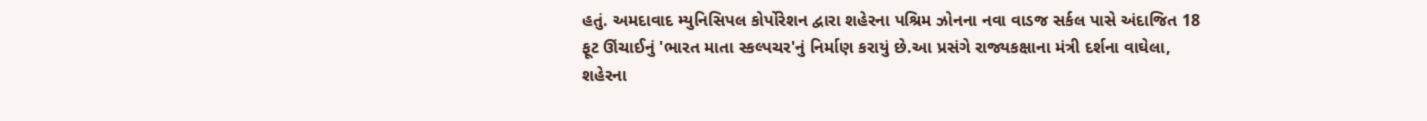હતું. અમદાવાદ મ્યુનિસિપલ કોર્પોરેશન દ્વારા શહેરના પશ્રિમ ઝોનના નવા વાડજ સર્કલ પાસે અંદાજિત 18 ફૂટ ઊંચાઈનું 'ભારત માતા સ્કલ્પચર'નું નિર્માણ કરાયું છે.આ પ્રસંગે રાજ્યકક્ષાના મંત્રી દર્શના વાઘેલા, શહેરના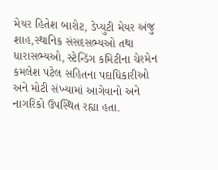મેયર હિતેશ બારોટ, ડેપ્યુટી મેયર અંજુ શાહ,સ્થાનિક સંસદસભ્યઓ તથા ધારાસભ્યઓ, સ્ટેન્ડિંગ કમિટીના ચેરમેન કમલેશ પટેલ સહિતના પદાધિકારીઓ અને મોટી સંખ્યામાં આગેવાનો અને નાગરિકો ઉપસ્થિત રહ્યા હતા.